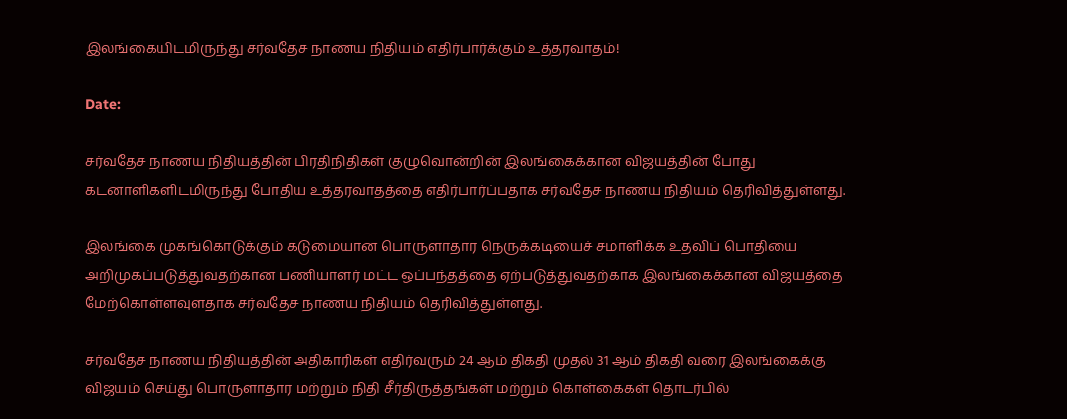இலங்கையிடமிருந்து சர்வதேச நாணய நிதியம் எதிர்பார்க்கும் உத்தரவாதம்!

Date:

சர்வதேச நாணய நிதியத்தின் பிரதிநிதிகள் குழுவொன்றின் இலங்கைக்கான விஜயத்தின் போது கடனாளிகளிடமிருந்து போதிய உத்தரவாதத்தை எதிர்பார்ப்பதாக சர்வதேச நாணய நிதியம் தெரிவித்துள்ளது.

இலங்கை முகங்கொடுக்கும் கடுமையான பொருளாதார நெருக்கடியைச் சமாளிக்க உதவிப் பொதியை அறிமுகப்படுத்துவதற்கான பணியாளர் மட்ட ஒப்பந்தத்தை ஏற்படுத்துவதற்காக இலங்கைக்கான விஜயத்தை மேற்கொள்ளவுளதாக சர்வதேச நாணய நிதியம் தெரிவித்துள்ளது.

சர்வதேச நாணய நிதியத்தின் அதிகாரிகள் எதிர்வரும் 24 ஆம் திகதி முதல் 31 ஆம் திகதி வரை இலங்கைக்கு விஜயம் செய்து பொருளாதார மற்றும் நிதி சீர்திருத்தங்கள் மற்றும் கொள்கைகள் தொடர்பில்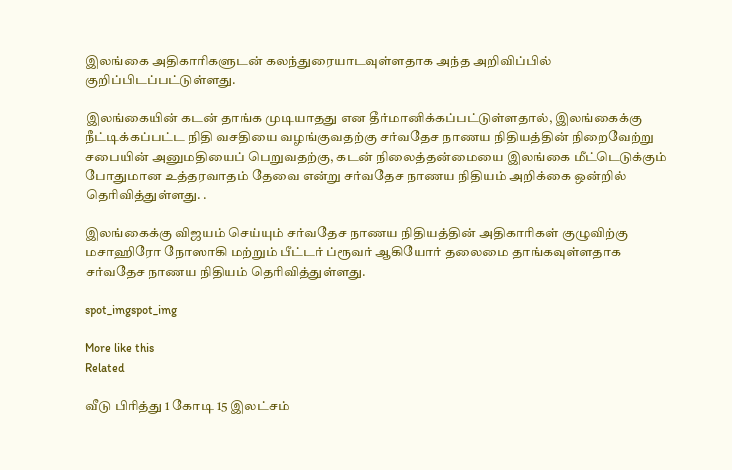இலங்கை அதிகாரிகளுடன் கலந்துரையாடவுள்ளதாக அந்த அறிவிப்பில் குறிப்பிடப்பட்டுள்ளது.

இலங்கையின் கடன் தாங்க முடியாதது என தீர்மானிக்கப்பட்டுள்ளதால், இலங்கைக்கு நீட்டிக்கப்பட்ட நிதி வசதியை வழங்குவதற்கு சர்வதேச நாணய நிதியத்தின் நிறைவேற்று சபையின் அனுமதியைப் பெறுவதற்கு, கடன் நிலைத்தன்மையை இலங்கை மீட்டெடுக்கும்  போதுமான உத்தரவாதம் தேவை என்று சர்வதேச நாணய நிதியம் அறிக்கை ஒன்றில் தெரிவித்துள்ளது. .

இலங்கைக்கு விஜயம் செய்யும் சர்வதேச நாணய நிதியத்தின் அதிகாரிகள் குழுவிற்கு மசாஹிரோ நோஸாகி மற்றும் பீட்டர் ப்ரூவர் ஆகியோர் தலைமை தாங்கவுள்ளதாக சர்வதேச நாணய நிதியம் தெரிவித்துள்ளது.

spot_imgspot_img

More like this
Related

வீடு பிரித்து 1 கோடி 15 இலட்சம்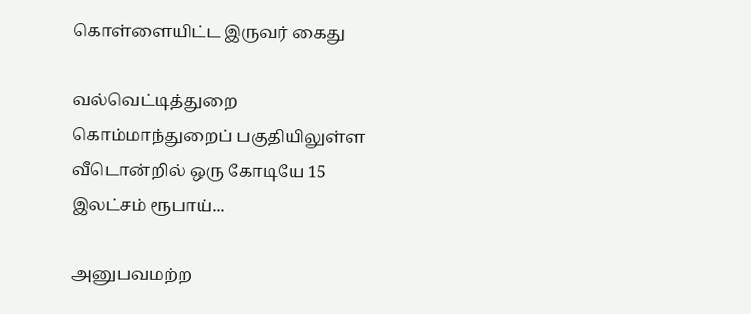கொள்ளையிட்ட இருவர் கைது

வல்வெட்டித்துறை கொம்மாந்துறைப் பகுதியிலுள்ள வீடொன்றில் ஒரு கோடியே 15 இலட்சம் ரூபாய்...

அனுபவமற்ற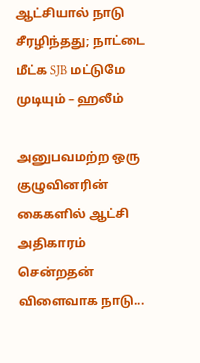ஆட்சியால் நாடு சீரழிந்தது; நாட்டை மீட்க SJB மட்டுமே முடியும் – ஹலீம்

அனுபவமற்ற ஒரு குழுவினரின் கைகளில் ஆட்சி அதிகாரம் சென்றதன் விளைவாக நாடு...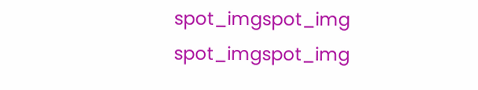spot_imgspot_img
spot_imgspot_img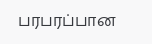பரபரப்பான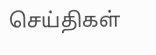செய்திகள்